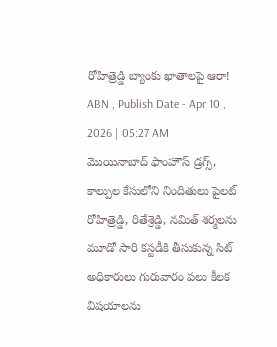రోహిత్రెడ్డి బ్యాంకు ఖాతాలపై ఆరా!
ABN , Publish Date - Apr 10 , 2026 | 05:27 AM
మొయినాబాద్ ఫాంహౌస్ డ్రగ్స్, కాల్పుల కేసులోని నిందితులు పైలట్ రోహిత్రెడ్డి, రితేశ్రెడ్డి, నమిత్ శర్మలను మూడో సారి కస్టడీకి తీసుకున్న సిట్ అధికారులు గురువారం పలు కీలక విషయాలను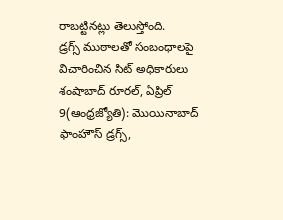రాబట్టినట్లు తెలుస్తోంది.
డ్రగ్స్ ముఠాలతో సంబంధాలపై విచారించిన సిట్ అధికారులు
శంషాబాద్ రూరల్, ఏప్రిల్ 9(ఆంధ్రజ్యోతి): మొయినాబాద్ ఫాంహౌస్ డ్రగ్స్,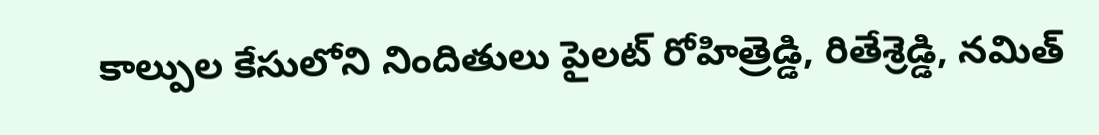కాల్పుల కేసులోని నిందితులు పైలట్ రోహిత్రెడ్డి, రితేశ్రెడ్డి, నమిత్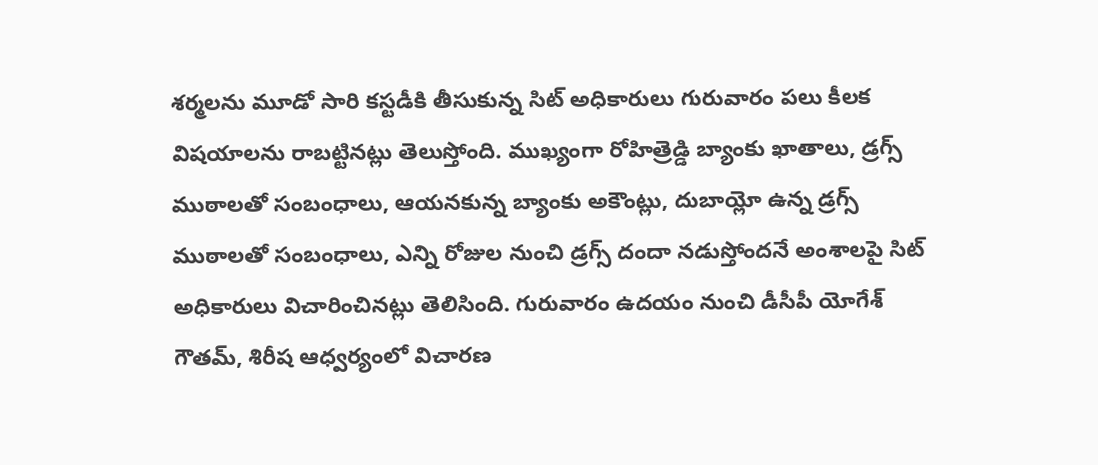శర్మలను మూడో సారి కస్టడీకి తీసుకున్న సిట్ అధికారులు గురువారం పలు కీలక విషయాలను రాబట్టినట్లు తెలుస్తోంది. ముఖ్యంగా రోహిత్రెడ్డి బ్యాంకు ఖాతాలు, డ్రగ్స్ ముఠాలతో సంబంధాలు, ఆయనకున్న బ్యాంకు అకౌంట్లు, దుబాయ్లో ఉన్న డ్రగ్స్ ముఠాలతో సంబంధాలు, ఎన్ని రోజుల నుంచి డ్రగ్స్ దందా నడుస్తోందనే అంశాలపై సిట్ అధికారులు విచారించినట్లు తెలిసింది. గురువారం ఉదయం నుంచి డీసీపీ యోగేశ్ గౌతమ్, శిరీష ఆధ్వర్యంలో విచారణ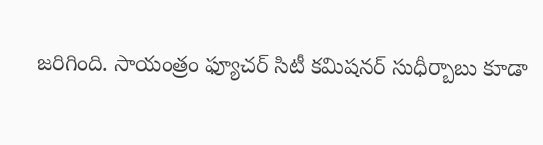జరిగింది. సాయంత్రం ఫ్యూచర్ సిటీ కమిషనర్ సుధీర్బాబు కూడా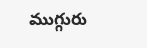ముగ్గురు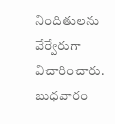నిందితులను వేర్వేరుగా విచారించారు. బుధవారం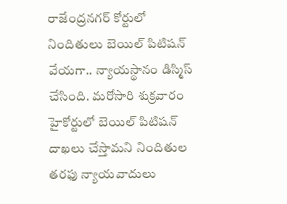రాజేంద్రనగర్ కోర్టులో నిందితులు బెయిల్ పిటిషన్ వేయగా.. న్యాయస్థానం డిస్మిస్ చేసింది. మరోసారి శుక్రవారం హైకోర్టులో బెయిల్ పిటిషన్ దాఖలు చేస్తామని నిందితుల తరఫు న్యాయవాదులు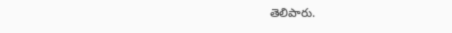తెలిపారు.